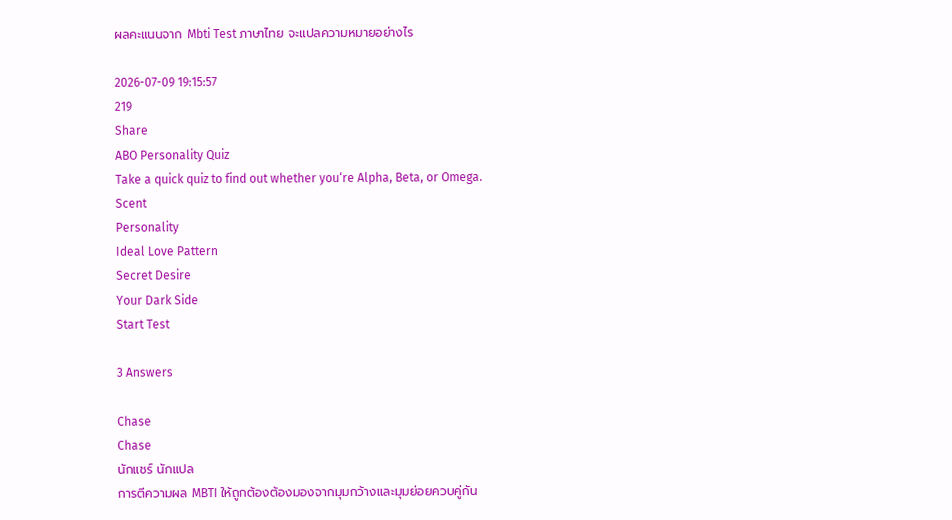ผลคะแนนจาก Mbti Test ภาษาไทย จะแปลความหมายอย่างไร

2026-07-09 19:15:57
219
Share
ABO Personality Quiz
Take a quick quiz to find out whether you‘re Alpha, Beta, or Omega.
Scent
Personality
Ideal Love Pattern
Secret Desire
Your Dark Side
Start Test

3 Answers

Chase
Chase
นักแชร์ นักแปล
การตีความผล MBTI ให้ถูกต้องต้องมองจากมุมกว้างและมุมย่อยควบคู่กัน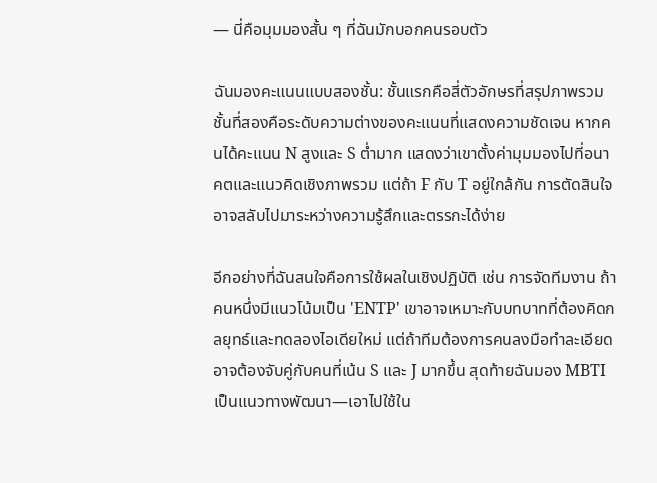— นี่คือมุมมองสั้น ๆ ที่ฉันมักบอกคนรอบตัว

ฉันมองคะแนนแบบสองชั้น: ชั้นแรกคือสี่ตัวอักษรที่สรุปภาพรวม ชั้นที่สองคือระดับความต่างของคะแนนที่แสดงความชัดเจน หากคนได้คะแนน N สูงและ S ต่ำมาก แสดงว่าเขาตั้งค่ามุมมองไปที่อนาคตและแนวคิดเชิงภาพรวม แต่ถ้า F กับ T อยู่ใกล้กัน การตัดสินใจอาจสลับไปมาระหว่างความรู้สึกและตรรกะได้ง่าย

อีกอย่างที่ฉันสนใจคือการใช้ผลในเชิงปฏิบัติ เช่น การจัดทีมงาน ถ้าคนหนึ่งมีแนวโน้มเป็น 'ENTP' เขาอาจเหมาะกับบทบาทที่ต้องคิดกลยุทธ์และทดลองไอเดียใหม่ แต่ถ้าทีมต้องการคนลงมือทำละเอียดอาจต้องจับคู่กับคนที่เน้น S และ J มากขึ้น สุดท้ายฉันมอง MBTI เป็นแนวทางพัฒนา—เอาไปใช้ใน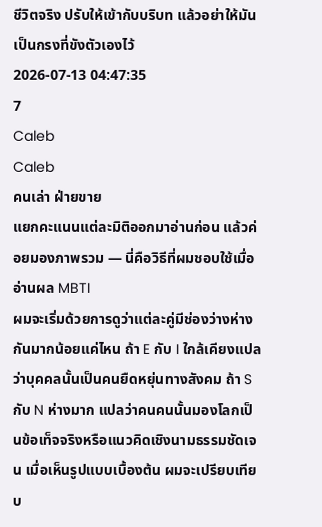ชีวิตจริง ปรับให้เข้ากับบริบท แล้วอย่าให้มันเป็นกรงที่ขังตัวเองไว้
2026-07-13 04:47:35
7
Caleb
Caleb
คนเล่า ฝ่ายขาย
แยกคะแนนแต่ละมิติออกมาอ่านก่อน แล้วค่อยมองภาพรวม — นี่คือวิธีที่ผมชอบใช้เมื่ออ่านผล MBTI
ผมจะเริ่มด้วยการดูว่าแต่ละคู่มีช่องว่างห่างกันมากน้อยแค่ไหน ถ้า E กับ I ใกล้เคียงแปลว่าบุคคลนั้นเป็นคนยืดหยุ่นทางสังคม ถ้า S กับ N ห่างมาก แปลว่าคนคนนั้นมองโลกเป็นข้อเท็จจริงหรือแนวคิดเชิงนามธรรมชัดเจน เมื่อเห็นรูปแบบเบื้องต้น ผมจะเปรียบเทียบ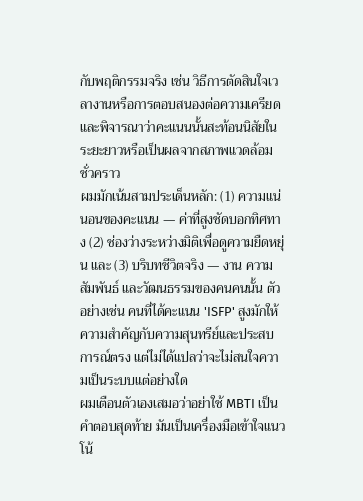กับพฤติกรรมจริง เช่น วิธีการตัดสินใจเวลางานหรือการตอบสนองต่อความเครียด และพิจารณาว่าคะแนนนั้นสะท้อนนิสัยในระยะยาวหรือเป็นผลจากสภาพแวดล้อมชั่วคราว
ผมมักเน้นสามประเด็นหลัก: (1) ความแน่นอนของคะแนน — ค่าที่สูงชัดบอกทิศทาง (2) ช่องว่างระหว่างมิติเพื่อดูความยืดหยุ่น และ (3) บริบทชีวิตจริง — งาน ความสัมพันธ์ และวัฒนธรรมของคนคนนั้น ตัวอย่างเช่น คนที่ได้คะแนน 'ISFP' สูงมักให้ความสำคัญกับความสุนทรีย์และประสบการณ์ตรง แต่ไม่ได้แปลว่าจะไม่สนใจความเป็นระบบแต่อย่างใด
ผมเตือนตัวเองเสมอว่าอย่าใช้ MBTI เป็นคำตอบสุดท้าย มันเป็นเครื่องมือเข้าใจแนวโน้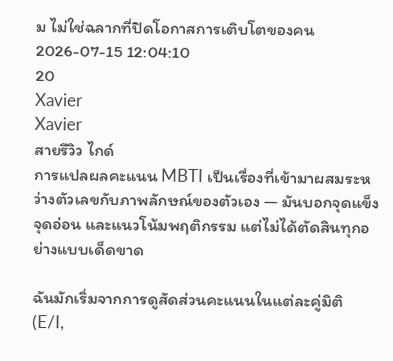ม ไม่ใช่ฉลากที่ปิดโอกาสการเติบโตของคน
2026-07-15 12:04:10
20
Xavier
Xavier
สายรีวิว ไกด์
การแปลผลคะแนน MBTI เป็นเรื่องที่เข้ามาผสมระหว่างตัวเลขกับภาพลักษณ์ของตัวเอง — มันบอกจุดแข็ง จุดอ่อน และแนวโน้มพฤติกรรม แต่ไม่ได้ตัดสินทุกอย่างแบบเด็ดขาด

ฉันมักเริ่มจากการดูสัดส่วนคะแนนในแต่ละคู่มิติ (E/I,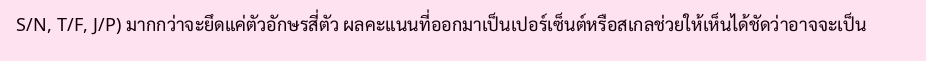S/N, T/F, J/P) มากกว่าจะยึดแค่ตัวอักษรสี่ตัว ผลคะแนนที่ออกมาเป็นเปอร์เซ็นต์หรือสเกลช่วยให้เห็นได้ชัดว่าอาจจะเป็น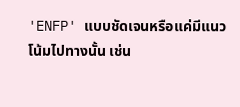'ENFP' แบบชัดเจนหรือแค่มีแนวโน้มไปทางนั้น เช่น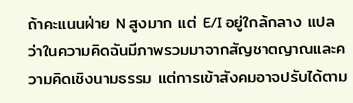ถ้าคะแนนฝ่าย N สูงมาก แต่ E/I อยู่ใกล้กลาง แปลว่าในความคิดฉันมีภาพรวมมาจากสัญชาตญาณและความคิดเชิงนามธรรม แต่การเข้าสังคมอาจปรับได้ตาม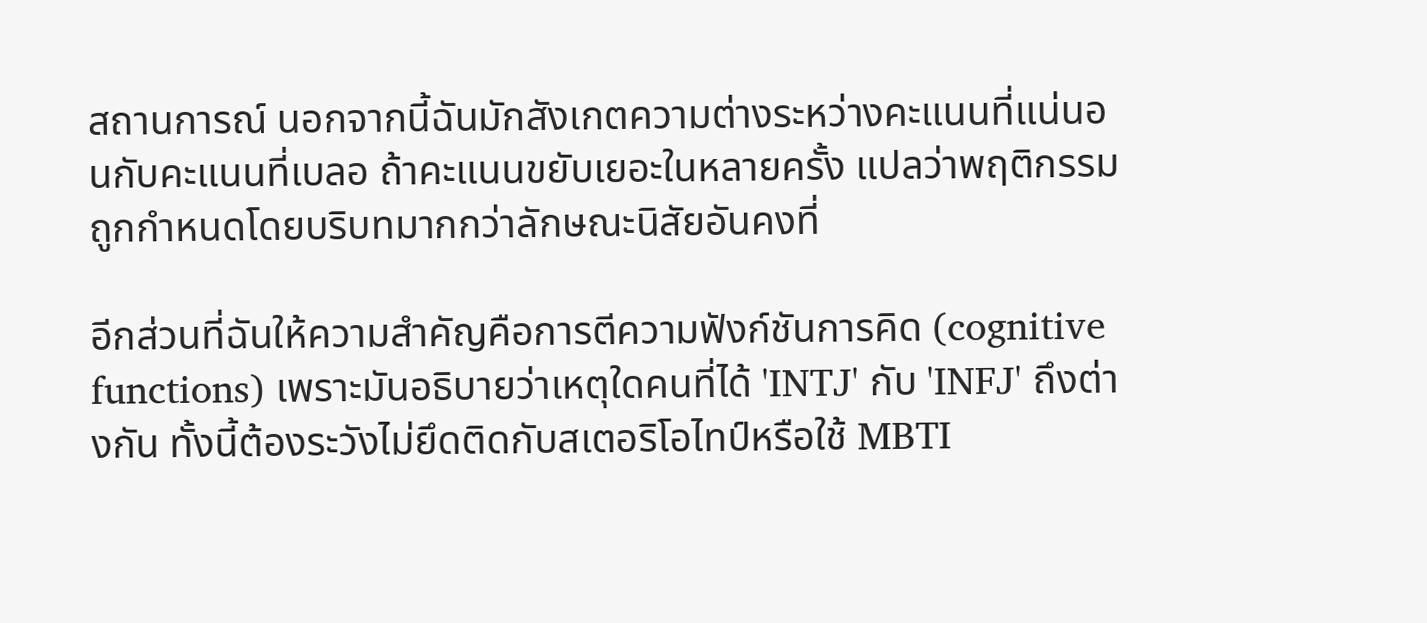สถานการณ์ นอกจากนี้ฉันมักสังเกตความต่างระหว่างคะแนนที่แน่นอนกับคะแนนที่เบลอ ถ้าคะแนนขยับเยอะในหลายครั้ง แปลว่าพฤติกรรมถูกกำหนดโดยบริบทมากกว่าลักษณะนิสัยอันคงที่

อีกส่วนที่ฉันให้ความสำคัญคือการตีความฟังก์ชันการคิด (cognitive functions) เพราะมันอธิบายว่าเหตุใดคนที่ได้ 'INTJ' กับ 'INFJ' ถึงต่างกัน ทั้งนี้ต้องระวังไม่ยึดติดกับสเตอริโอไทป์หรือใช้ MBTI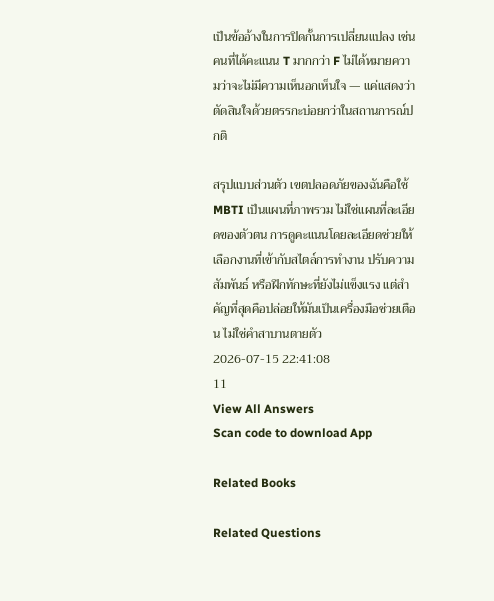เป็นข้ออ้างในการปิดกั้นการเปลี่ยนแปลง เช่น คนที่ได้คะแนน T มากกว่า F ไม่ได้หมายความว่าจะไม่มีความเห็นอกเห็นใจ — แค่แสดงว่าตัดสินใจด้วยตรรกะบ่อยกว่าในสถานการณ์ปกติ

สรุปแบบส่วนตัว เขตปลอดภัยของฉันคือใช้ MBTI เป็นแผนที่ภาพรวม ไม่ใช่แผนที่ละเอียดของตัวตน การดูคะแนนโดยละเอียดช่วยให้เลือกงานที่เข้ากับสไตล์การทำงาน ปรับความสัมพันธ์ หรือฝึกทักษะที่ยังไม่แข็งแรง แต่สำคัญที่สุดคือปล่อยให้มันเป็นเครื่องมือช่วยเตือน ไม่ใช่คำสาบานตายตัว
2026-07-15 22:41:08
11
View All Answers
Scan code to download App

Related Books

Related Questions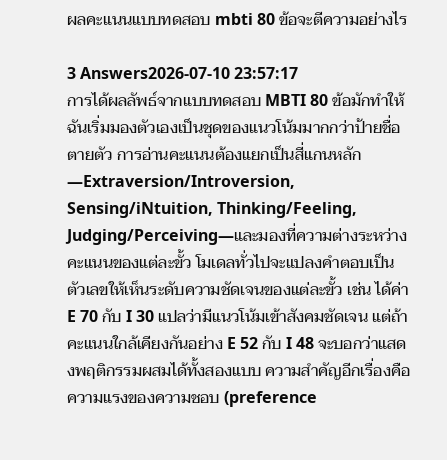ผลคะแนนแบบทดสอบ mbti 80 ข้อจะตีความอย่างไร

3 Answers2026-07-10 23:57:17
การได้ผลลัพธ์จากแบบทดสอบ MBTI 80 ข้อมักทำให้ฉันเริ่มมองตัวเองเป็นชุดของแนวโน้มมากกว่าป้ายชื่อตายตัว การอ่านคะแนนต้องแยกเป็นสี่แกนหลัก—Extraversion/Introversion, Sensing/iNtuition, Thinking/Feeling, Judging/Perceiving—และมองที่ความต่างระหว่างคะแนนของแต่ละขั้ว โมเดลทั่วไปจะแปลงคำตอบเป็นตัวเลขให้เห็นระดับความชัดเจนของแต่ละขั้ว เช่น ได้ค่า E 70 กับ I 30 แปลว่ามีแนวโน้มเข้าสังคมชัดเจน แต่ถ้าคะแนนใกล้เคียงกันอย่าง E 52 กับ I 48 จะบอกว่าแสดงพฤติกรรมผสมได้ทั้งสองแบบ ความสำคัญอีกเรื่องคือความแรงของความชอบ (preference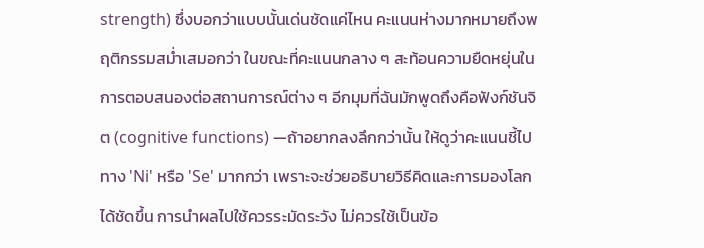strength) ซึ่งบอกว่าแบบนั้นเด่นชัดแค่ไหน คะแนนห่างมากหมายถึงพฤติกรรมสม่ำเสมอกว่า ในขณะที่คะแนนกลาง ๆ สะท้อนความยืดหยุ่นในการตอบสนองต่อสถานการณ์ต่าง ๆ อีกมุมที่ฉันมักพูดถึงคือฟังก์ชันจิต (cognitive functions) —ถ้าอยากลงลึกกว่านั้น ให้ดูว่าคะแนนชี้ไปทาง 'Ni' หรือ 'Se' มากกว่า เพราะจะช่วยอธิบายวิธีคิดและการมองโลกได้ชัดขึ้น การนำผลไปใช้ควรระมัดระวัง ไม่ควรใช้เป็นข้อ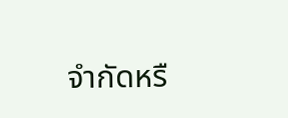จำกัดหรื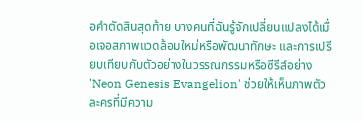อคำตัดสินสุดท้าย บางคนที่ฉันรู้จักเปลี่ยนแปลงได้เมื่อเจอสภาพแวดล้อมใหม่หรือพัฒนาทักษะ และการเปรียบเทียบกับตัวอย่างในวรรณกรรมหรือซีรีส์อย่าง 'Neon Genesis Evangelion' ช่วยให้เห็นภาพตัวละครที่มีความ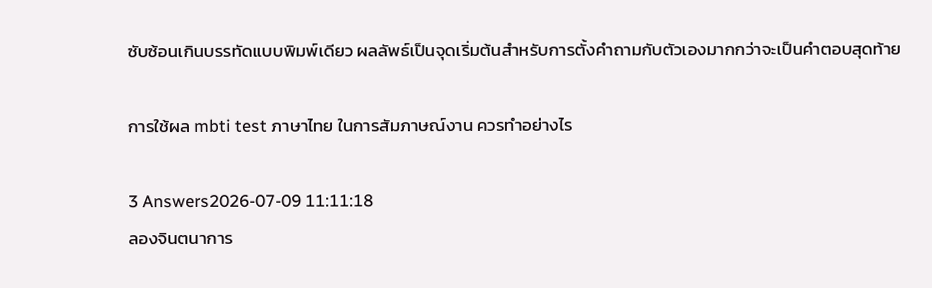ซับซ้อนเกินบรรทัดแบบพิมพ์เดียว ผลลัพธ์เป็นจุดเริ่มต้นสำหรับการตั้งคำถามกับตัวเองมากกว่าจะเป็นคำตอบสุดท้าย

การใช้ผล mbti test ภาษาไทย ในการสัมภาษณ์งาน ควรทำอย่างไร

3 Answers2026-07-09 11:11:18
ลองจินตนาการ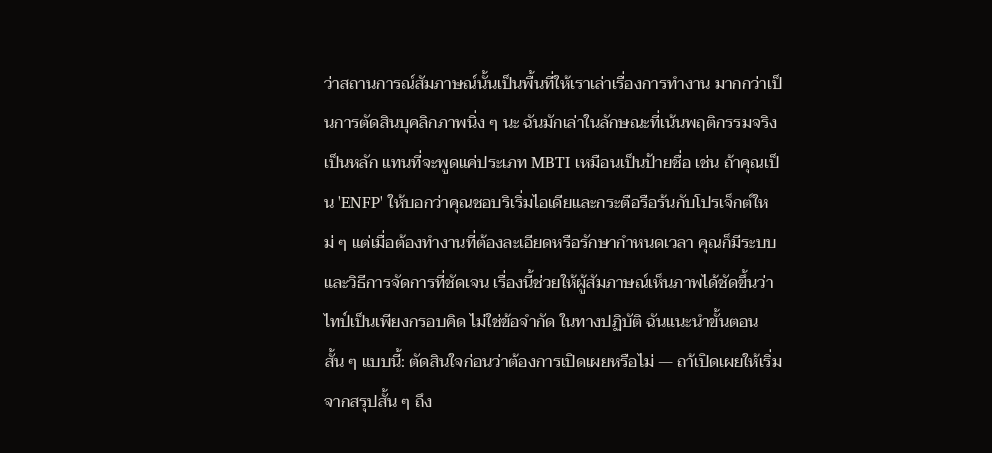ว่าสถานการณ์สัมภาษณ์นั้นเป็นพื้นที่ให้เราเล่าเรื่องการทำงาน มากกว่าเป็นการตัดสินบุคลิกภาพนิ่ง ๆ นะ ฉันมักเล่าในลักษณะที่เน้นพฤติกรรมจริงเป็นหลัก แทนที่จะพูดแค่ประเภท MBTI เหมือนเป็นป้ายชื่อ เช่น ถ้าคุณเป็น 'ENFP' ให้บอกว่าคุณชอบริเริ่มไอเดียและกระตือรือร้นกับโปรเจ็กต์ใหม่ ๆ แต่เมื่อต้องทำงานที่ต้องละเอียดหรือรักษากำหนดเวลา คุณก็มีระบบและวิธีการจัดการที่ชัดเจน เรื่องนี้ช่วยให้ผู้สัมภาษณ์เห็นภาพได้ชัดขึ้นว่าไทป์เป็นเพียงกรอบคิด ไม่ใช่ข้อจำกัด ในทางปฏิบัติ ฉันแนะนำขั้นตอนสั้น ๆ แบบนี้: ตัดสินใจก่อนว่าต้องการเปิดเผยหรือไม่ — ถา้เปิดเผยให้เริ่มจากสรุปสั้น ๆ ถึง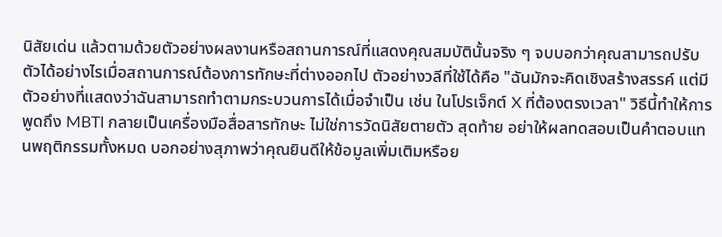นิสัยเด่น แล้วตามด้วยตัวอย่างผลงานหรือสถานการณ์ที่แสดงคุณสมบัตินั้นจริง ๆ จบบอกว่าคุณสามารถปรับตัวได้อย่างไรเมื่อสถานการณ์ต้องการทักษะที่ต่างออกไป ตัวอย่างวลีที่ใช้ได้คือ "ฉันมักจะคิดเชิงสร้างสรรค์ แต่มีตัวอย่างที่แสดงว่าฉันสามารถทำตามกระบวนการได้เมื่อจำเป็น เช่น ในโปรเจ็กต์ X ที่ต้องตรงเวลา" วิธีนี้ทำให้การพูดถึง MBTI กลายเป็นเครื่องมือสื่อสารทักษะ ไม่ใช่การวัดนิสัยตายตัว สุดท้าย อย่าให้ผลทดสอบเป็นคำตอบแทนพฤติกรรมทั้งหมด บอกอย่างสุภาพว่าคุณยินดีให้ข้อมูลเพิ่มเติมหรือย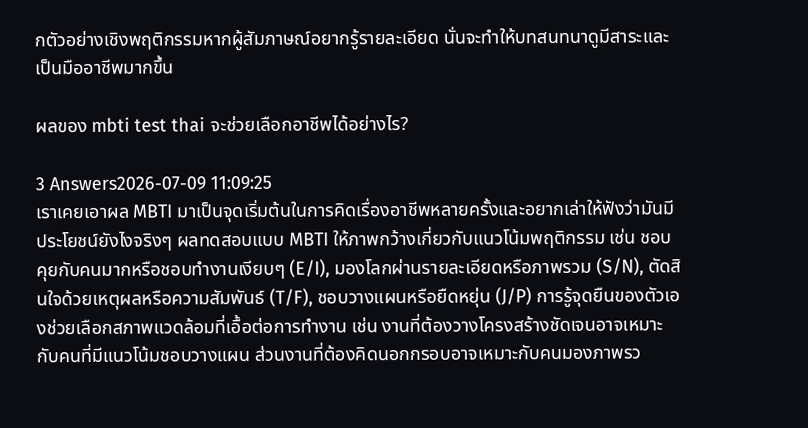กตัวอย่างเชิงพฤติกรรมหากผู้สัมภาษณ์อยากรู้รายละเอียด นั่นจะทำให้บทสนทนาดูมีสาระและเป็นมืออาชีพมากขึ้น

ผลของ mbti test thai จะช่วยเลือกอาชีพได้อย่างไร?

3 Answers2026-07-09 11:09:25
เราเคยเอาผล MBTI มาเป็นจุดเริ่มต้นในการคิดเรื่องอาชีพหลายครั้งและอยากเล่าให้ฟังว่ามันมีประโยชน์ยังไงจริงๆ ผลทดสอบแบบ MBTI ให้ภาพกว้างเกี่ยวกับแนวโน้มพฤติกรรม เช่น ชอบคุยกับคนมากหรือชอบทำงานเงียบๆ (E/I), มองโลกผ่านรายละเอียดหรือภาพรวม (S/N), ตัดสินใจด้วยเหตุผลหรือความสัมพันธ์ (T/F), ชอบวางแผนหรือยืดหยุ่น (J/P) การรู้จุดยืนของตัวเองช่วยเลือกสภาพแวดล้อมที่เอื้อต่อการทำงาน เช่น งานที่ต้องวางโครงสร้างชัดเจนอาจเหมาะกับคนที่มีแนวโน้มชอบวางแผน ส่วนงานที่ต้องคิดนอกกรอบอาจเหมาะกับคนมองภาพรว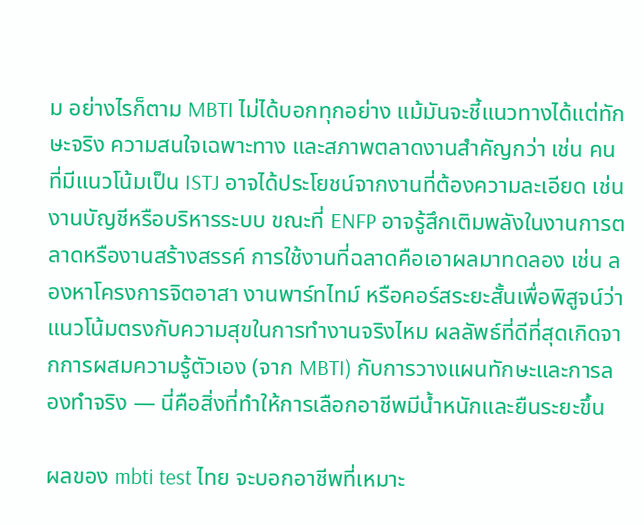ม อย่างไรก็ตาม MBTI ไม่ได้บอกทุกอย่าง แม้มันจะชี้แนวทางได้แต่ทักษะจริง ความสนใจเฉพาะทาง และสภาพตลาดงานสำคัญกว่า เช่น คนที่มีแนวโน้มเป็น ISTJ อาจได้ประโยชน์จากงานที่ต้องความละเอียด เช่น งานบัญชีหรือบริหารระบบ ขณะที่ ENFP อาจรู้สึกเติมพลังในงานการตลาดหรืองานสร้างสรรค์ การใช้งานที่ฉลาดคือเอาผลมาทดลอง เช่น ลองหาโครงการจิตอาสา งานพาร์ทไทม์ หรือคอร์สระยะสั้นเพื่อพิสูจน์ว่าแนวโน้มตรงกับความสุขในการทำงานจริงไหม ผลลัพธ์ที่ดีที่สุดเกิดจากการผสมความรู้ตัวเอง (จาก MBTI) กับการวางแผนทักษะและการลองทำจริง — นี่คือสิ่งที่ทำให้การเลือกอาชีพมีน้ำหนักและยืนระยะขึ้น

ผลของ mbti test ไทย จะบอกอาชีพที่เหมาะ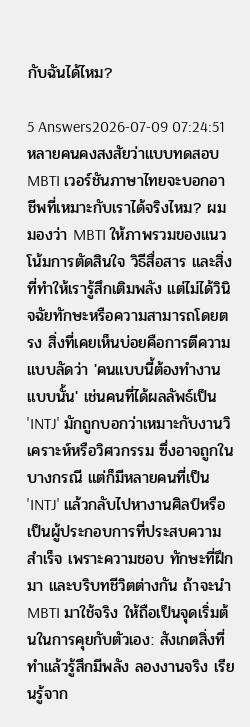กับฉันได้ไหม?

5 Answers2026-07-09 07:24:51
หลายคนคงสงสัยว่าแบบทดสอบ MBTI เวอร์ชันภาษาไทยจะบอกอาชีพที่เหมาะกับเราได้จริงไหม? ผมมองว่า MBTI ให้ภาพรวมของแนวโน้มการตัดสินใจ วิธีสื่อสาร และสิ่งที่ทำให้เรารู้สึกเติมพลัง แต่ไม่ได้วินิจฉัยทักษะหรือความสามารถโดยตรง สิ่งที่เคยเห็นบ่อยคือการตีความแบบลัดว่า 'คนแบบนี้ต้องทำงานแบบนั้น' เช่นคนที่ได้ผลลัพธ์เป็น 'INTJ' มักถูกบอกว่าเหมาะกับงานวิเคราะห์หรือวิศวกรรม ซึ่งอาจถูกในบางกรณี แต่ก็มีหลายคนที่เป็น 'INTJ' แล้วกลับไปหางานศิลป์หรือเป็นผู้ประกอบการที่ประสบความสำเร็จ เพราะความชอบ ทักษะที่ฝึกมา และบริบทชีวิตต่างกัน ถ้าจะนำ MBTI มาใช้จริง ให้ถือเป็นจุดเริ่มต้นในการคุยกับตัวเอง: สังเกตสิ่งที่ทำแล้วรู้สึกมีพลัง ลองงานจริง เรียนรู้จาก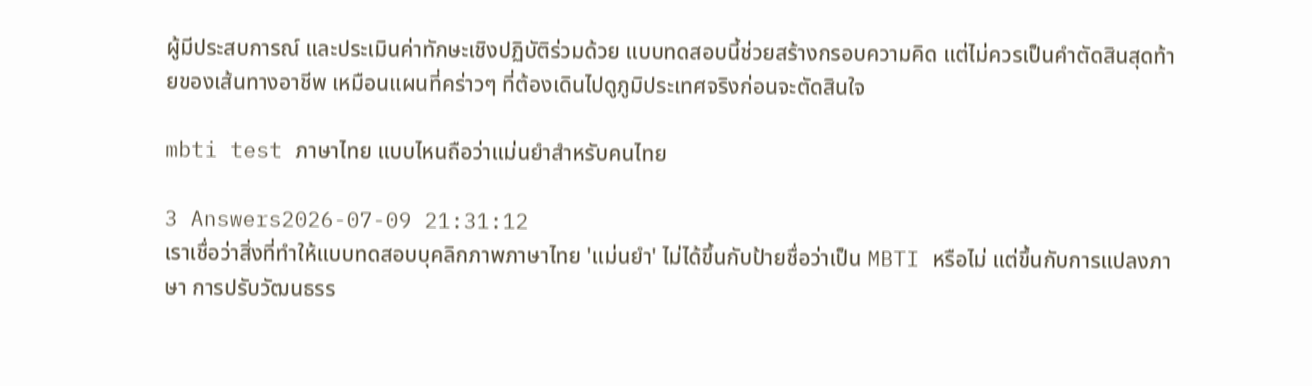ผู้มีประสบการณ์ และประเมินค่าทักษะเชิงปฏิบัติร่วมด้วย แบบทดสอบนี้ช่วยสร้างกรอบความคิด แต่ไม่ควรเป็นคำตัดสินสุดท้ายของเส้นทางอาชีพ เหมือนแผนที่คร่าวๆ ที่ต้องเดินไปดูภูมิประเทศจริงก่อนจะตัดสินใจ

mbti test ภาษาไทย แบบไหนถือว่าแม่นยำสำหรับคนไทย

3 Answers2026-07-09 21:31:12
เราเชื่อว่าสิ่งที่ทำให้แบบทดสอบบุคลิกภาพภาษาไทย 'แม่นยำ' ไม่ได้ขึ้นกับป้ายชื่อว่าเป็น MBTI หรือไม่ แต่ขึ้นกับการแปลงภาษา การปรับวัฒนธรร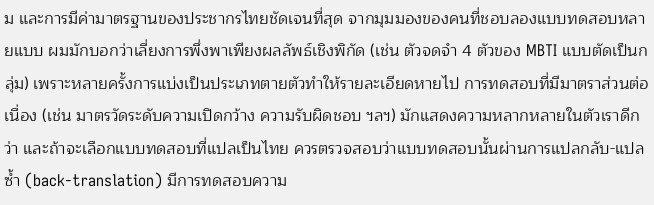ม และการมีค่ามาตรฐานของประชากรไทยชัดเจนที่สุด จากมุมมองของคนที่ชอบลองแบบทดสอบหลายแบบ ผมมักบอกว่าเลี่ยงการพึ่งพาเพียงผลลัพธ์เชิงพิกัด (เช่น ตัวจดจำ 4 ตัวของ MBTI แบบตัดเป็นกลุ่ม) เพราะหลายครั้งการแบ่งเป็นประเภทตายตัวทำให้รายละเอียดหายไป การทดสอบที่มีมาตราส่วนต่อเนื่อง (เช่น มาตรวัดระดับความเปิดกว้าง ความรับผิดชอบ ฯลฯ) มักแสดงความหลากหลายในตัวเราดีกว่า และถ้าจะเลือกแบบทดสอบที่แปลเป็นไทย ควรตรวจสอบว่าแบบทดสอบนั้นผ่านการแปลกลับ-แปลซ้ำ (back-translation) มีการทดสอบความ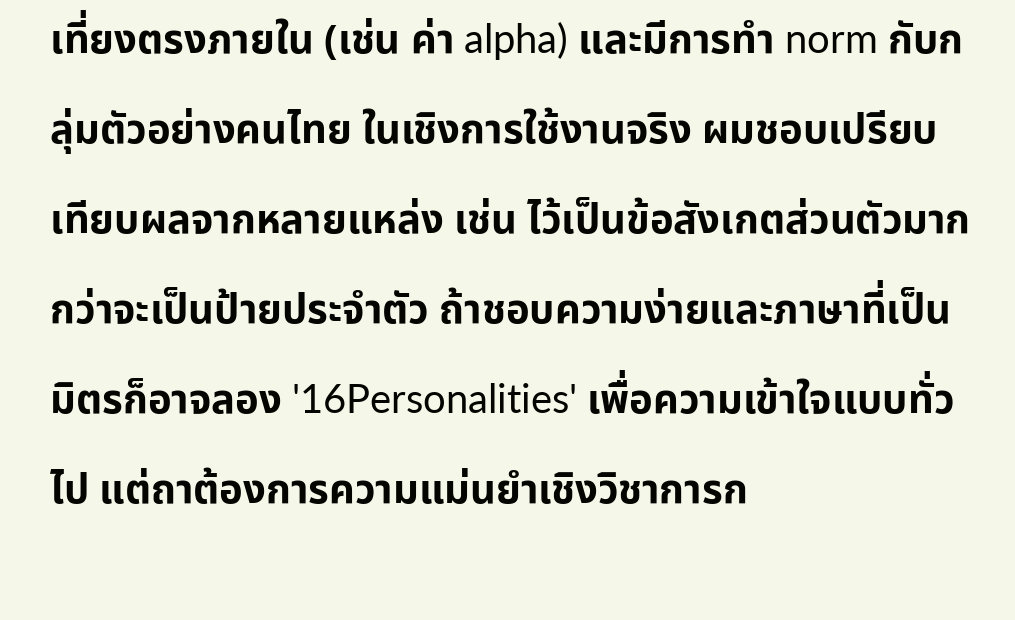เที่ยงตรงภายใน (เช่น ค่า alpha) และมีการทำ norm กับกลุ่มตัวอย่างคนไทย ในเชิงการใช้งานจริง ผมชอบเปรียบเทียบผลจากหลายแหล่ง เช่น ไว้เป็นข้อสังเกตส่วนตัวมากกว่าจะเป็นป้ายประจำตัว ถ้าชอบความง่ายและภาษาที่เป็นมิตรก็อาจลอง '16Personalities' เพื่อความเข้าใจแบบทั่วไป แต่ถาต้องการความแม่นยำเชิงวิชาการก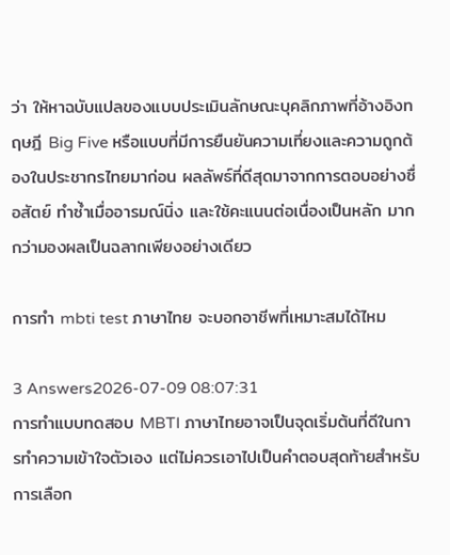ว่า ให้หาฉบับแปลของแบบประเมินลักษณะบุคลิกภาพที่อ้างอิงทฤษฎี Big Five หรือแบบที่มีการยืนยันความเที่ยงและความถูกต้องในประชากรไทยมาก่อน ผลลัพธ์ที่ดีสุดมาจากการตอบอย่างซื่อสัตย์ ทำซ้ำเมื่ออารมณ์นิ่ง และใช้คะแนนต่อเนื่องเป็นหลัก มากกว่ามองผลเป็นฉลากเพียงอย่างเดียว

การทำ mbti test ภาษาไทย จะบอกอาชีพที่เหมาะสมได้ไหม

3 Answers2026-07-09 08:07:31
การทำแบบทดสอบ MBTI ภาษาไทยอาจเป็นจุดเริ่มต้นที่ดีในการทำความเข้าใจตัวเอง แต่ไม่ควรเอาไปเป็นคำตอบสุดท้ายสำหรับการเลือก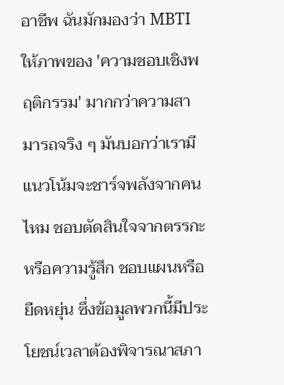อาชีพ ฉันมักมองว่า MBTI ให้ภาพของ 'ความชอบเชิงพฤติกรรม' มากกว่าความสามารถจริง ๆ มันบอกว่าเรามีแนวโน้มจะชาร์จพลังจากคนไหม ชอบตัดสินใจจากตรรกะหรือความรู้สึก ชอบแผนหรือยืดหยุ่น ซึ่งข้อมูลพวกนี้มีประโยชน์เวลาต้องพิจารณาสภา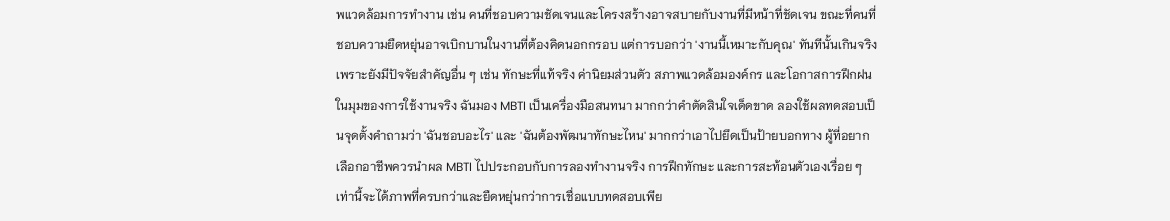พแวดล้อมการทำงาน เช่น คนที่ชอบความชัดเจนและโครงสร้างอาจสบายกับงานที่มีหน้าที่ชัดเจน ขณะที่คนที่ชอบความยืดหยุ่นอาจเบิกบานในงานที่ต้องคิดนอกกรอบ แต่การบอกว่า 'งานนี้เหมาะกับคุณ' ทันทีนั้นเกินจริง เพราะยังมีปัจจัยสำคัญอื่น ๆ เช่น ทักษะที่แท้จริง ค่านิยมส่วนตัว สภาพแวดล้อมองค์กร และโอกาสการฝึกฝน ในมุมของการใช้งานจริง ฉันมอง MBTI เป็นเครื่องมือสนทนา มากกว่าคำตัดสินใจเด็ดขาด ลองใช้ผลทดสอบเป็นจุดตั้งคำถามว่า 'ฉันชอบอะไร' และ 'ฉันต้องพัฒนาทักษะไหน' มากกว่าเอาไปยึดเป็นป้ายบอกทาง ผู้ที่อยากเลือกอาชีพควรนำผล MBTI ไปประกอบกับการลองทำงานจริง การฝึกทักษะ และการสะท้อนตัวเองเรื่อย ๆ เท่านี้จะได้ภาพที่ครบกว่าและยืดหยุ่นกว่าการเชื่อแบบทดสอบเพีย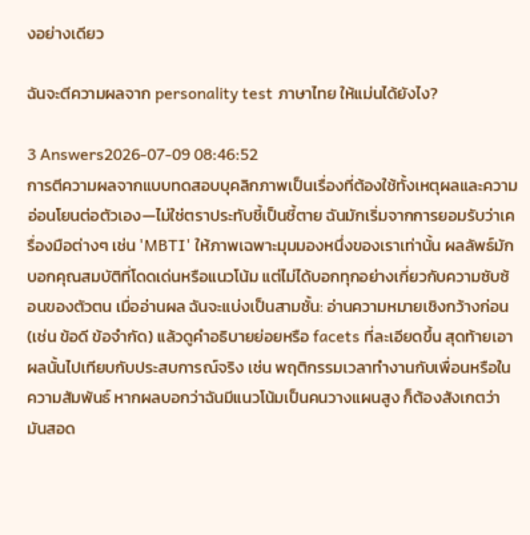งอย่างเดียว

ฉันจะตีความผลจาก personality test ภาษาไทย ให้แม่นได้ยังไง?

3 Answers2026-07-09 08:46:52
การตีความผลจากแบบทดสอบบุคลิกภาพเป็นเรื่องที่ต้องใช้ทั้งเหตุผลและความอ่อนโยนต่อตัวเอง—ไม่ใช่ตราประทับชี้เป็นชี้ตาย ฉันมักเริ่มจากการยอมรับว่าเครื่องมือต่างๆ เช่น 'MBTI' ให้ภาพเฉพาะมุมมองหนึ่งของเราเท่านั้น ผลลัพธ์มักบอกคุณสมบัติที่โดดเด่นหรือแนวโน้ม แต่ไม่ได้บอกทุกอย่างเกี่ยวกับความซับซ้อนของตัวตน เมื่ออ่านผล ฉันจะแบ่งเป็นสามชั้น: อ่านความหมายเชิงกว้างก่อน (เช่น ข้อดี ข้อจำกัด) แล้วดูคำอธิบายย่อยหรือ facets ที่ละเอียดขึ้น สุดท้ายเอาผลนั้นไปเทียบกับประสบการณ์จริง เช่น พฤติกรรมเวลาทำงานกับเพื่อนหรือในความสัมพันธ์ หากผลบอกว่าฉันมีแนวโน้มเป็นคนวางแผนสูง ก็ต้องสังเกตว่ามันสอด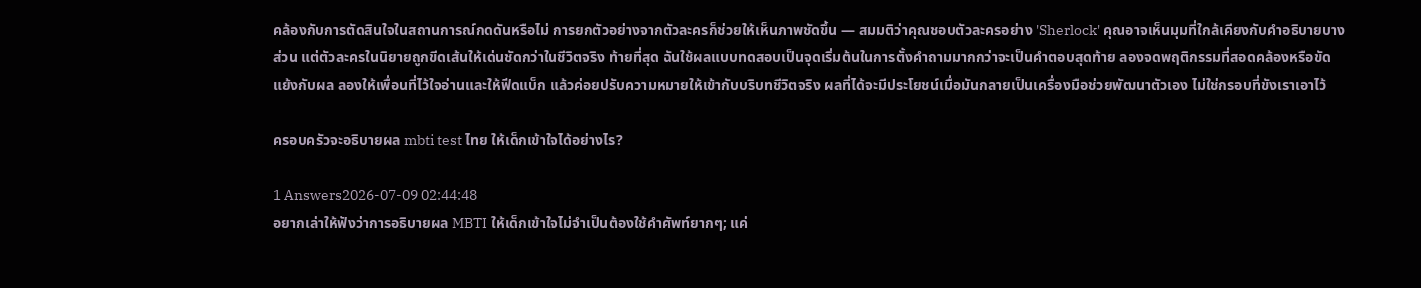คล้องกับการตัดสินใจในสถานการณ์กดดันหรือไม่ การยกตัวอย่างจากตัวละครก็ช่วยให้เห็นภาพชัดขึ้น — สมมติว่าคุณชอบตัวละครอย่าง 'Sherlock' คุณอาจเห็นมุมที่ใกล้เคียงกับคำอธิบายบางส่วน แต่ตัวละครในนิยายถูกขีดเส้นให้เด่นชัดกว่าในชีวิตจริง ท้ายที่สุด ฉันใช้ผลแบบทดสอบเป็นจุดเริ่มต้นในการตั้งคำถามมากกว่าจะเป็นคำตอบสุดท้าย ลองจดพฤติกรรมที่สอดคล้องหรือขัดแย้งกับผล ลองให้เพื่อนที่ไว้ใจอ่านและให้ฟีดแบ็ก แล้วค่อยปรับความหมายให้เข้ากับบริบทชีวิตจริง ผลที่ได้จะมีประโยชน์เมื่อมันกลายเป็นเครื่องมือช่วยพัฒนาตัวเอง ไม่ใช่กรอบที่ขังเราเอาไว้

ครอบครัวจะอธิบายผล mbti test ไทย ให้เด็กเข้าใจได้อย่างไร?

1 Answers2026-07-09 02:44:48
อยากเล่าให้ฟังว่าการอธิบายผล MBTI ให้เด็กเข้าใจไม่จำเป็นต้องใช้คำศัพท์ยากๆ; แค่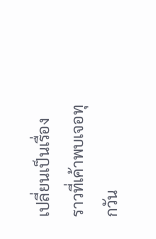เปลี่ยนเป็นเรื่องราวที่เค้าพบเจอทุกวัน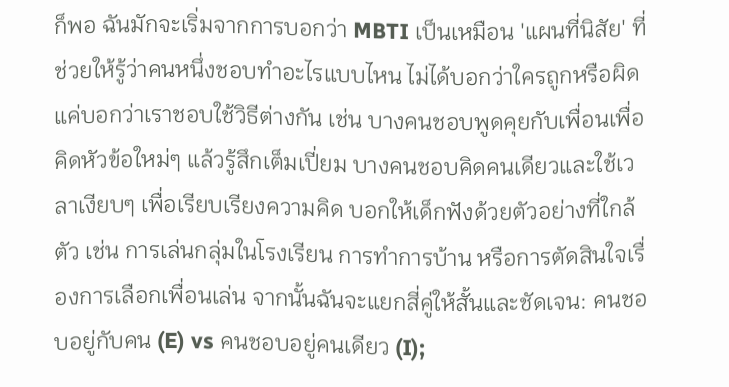ก็พอ ฉันมักจะเริ่มจากการบอกว่า MBTI เป็นเหมือน 'แผนที่นิสัย' ที่ช่วยให้รู้ว่าคนหนึ่งชอบทำอะไรแบบไหน ไม่ได้บอกว่าใครถูกหรือผิด แค่บอกว่าเราชอบใช้วิธีต่างกัน เช่น บางคนชอบพูดคุยกับเพื่อนเพื่อคิดหัวข้อใหม่ๆ แล้วรู้สึกเต็มเปี่ยม บางคนชอบคิดคนเดียวและใช้เวลาเงียบๆ เพื่อเรียบเรียงความคิด บอกให้เด็กฟังด้วยตัวอย่างที่ใกล้ตัว เช่น การเล่นกลุ่มในโรงเรียน การทำการบ้าน หรือการตัดสินใจเรื่องการเลือกเพื่อนเล่น จากนั้นฉันจะแยกสี่คู่ให้สั้นและชัดเจน: คนชอบอยู่กับคน (E) vs คนชอบอยู่คนเดียว (I);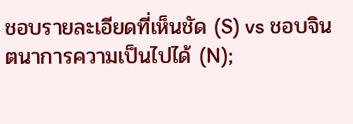ชอบรายละเอียดที่เห็นชัด (S) vs ชอบจินตนาการความเป็นไปได้ (N);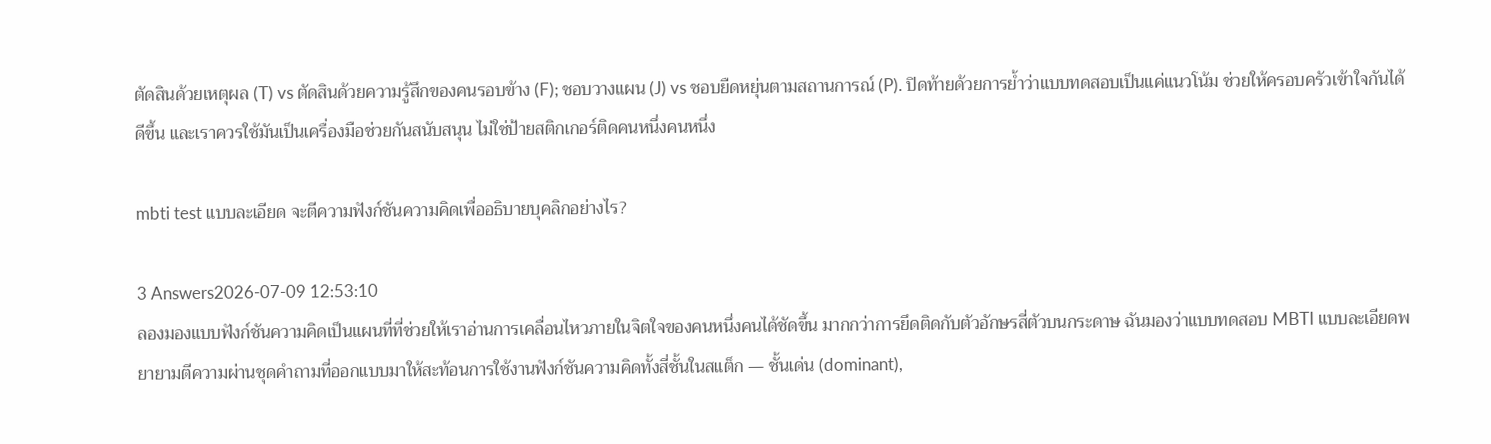ตัดสินด้วยเหตุผล (T) vs ตัดสินด้วยความรู้สึกของคนรอบข้าง (F); ชอบวางแผน (J) vs ชอบยืดหยุ่นตามสถานการณ์ (P). ปิดท้ายด้วยการย้ำว่าแบบทดสอบเป็นแค่แนวโน้ม ช่วยให้ครอบครัวเข้าใจกันได้ดีขึ้น และเราควรใช้มันเป็นเครื่องมือช่วยกันสนับสนุน ไม่ใช่ป้ายสติกเกอร์ติดคนหนึ่งคนหนึ่ง

mbti test แบบละเอียด จะตีความฟังก์ชันความคิดเพื่ออธิบายบุคลิกอย่างไร?

3 Answers2026-07-09 12:53:10
ลองมองแบบฟังก์ชันความคิดเป็นแผนที่ที่ช่วยให้เราอ่านการเคลื่อนไหวภายในจิตใจของคนหนึ่งคนได้ชัดขึ้น มากกว่าการยึดติดกับตัวอักษรสี่ตัวบนกระดาษ ฉันมองว่าแบบทดสอบ MBTI แบบละเอียดพยายามตีความผ่านชุดคำถามที่ออกแบบมาให้สะท้อนการใช้งานฟังก์ชันความคิดทั้งสี่ชั้นในสแต็ก — ชั้นเด่น (dominant),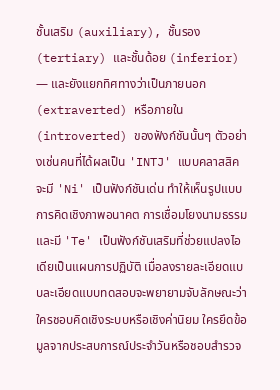ชั้นเสริม (auxiliary), ชั้นรอง (tertiary) และชั้นด้อย (inferior) — และยังแยกทิศทางว่าเป็นภายนอก (extraverted) หรือภายใน (introverted) ของฟังก์ชันนั้นๆ ตัวอย่างเช่นคนที่ได้ผลเป็น 'INTJ' แบบคลาสสิคจะมี 'Ni' เป็นฟังก์ชันเด่น ทำให้เห็นรูปแบบการคิดเชิงภาพอนาคต การเชื่อมโยงนามธรรม และมี 'Te' เป็นฟังก์ชันเสริมที่ช่วยแปลงไอเดียเป็นแผนการปฏิบัติ เมื่อลงรายละเอียดแบบละเอียดแบบทดสอบจะพยายามจับลักษณะว่าใครชอบคิดเชิงระบบหรือเชิงค่านิยม ใครยึดข้อมูลจากประสบการณ์ประจำวันหรือชอบสำรวจ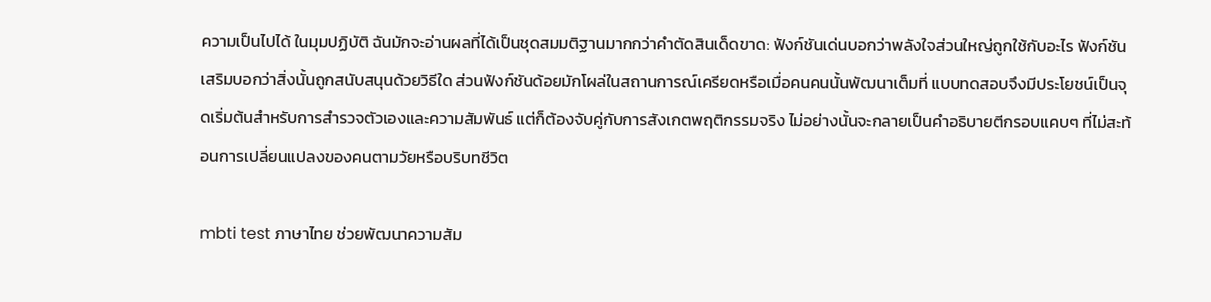ความเป็นไปได้ ในมุมปฏิบัติ ฉันมักจะอ่านผลที่ได้เป็นชุดสมมติฐานมากกว่าคำตัดสินเด็ดขาด: ฟังก์ชันเด่นบอกว่าพลังใจส่วนใหญ่ถูกใช้กับอะไร ฟังก์ชันเสริมบอกว่าสิ่งนั้นถูกสนับสนุนด้วยวิธีใด ส่วนฟังก์ชันด้อยมักโผล่ในสถานการณ์เครียดหรือเมื่อคนคนนั้นพัฒนาเต็มที่ แบบทดสอบจึงมีประโยชน์เป็นจุดเริ่มต้นสำหรับการสำรวจตัวเองและความสัมพันธ์ แต่ก็ต้องจับคู่กับการสังเกตพฤติกรรมจริง ไม่อย่างนั้นจะกลายเป็นคำอธิบายตีกรอบแคบๆ ที่ไม่สะท้อนการเปลี่ยนแปลงของคนตามวัยหรือบริบทชีวิต

mbti test ภาษาไทย ช่วยพัฒนาความสัม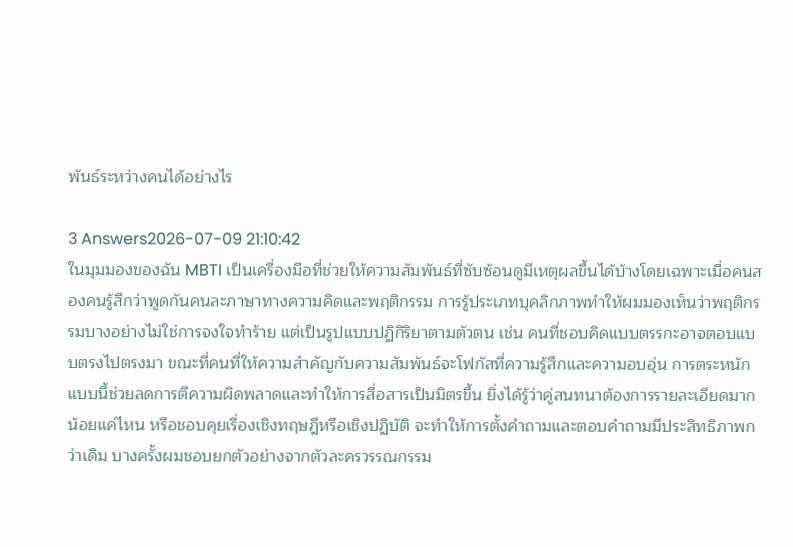พันธ์ระหว่างคนได้อย่างไร

3 Answers2026-07-09 21:10:42
ในมุมมองของฉัน MBTI เป็นเครื่องมือที่ช่วยให้ความสัมพันธ์ที่ซับซ้อนดูมีเหตุผลขึ้นได้บ้างโดยเฉพาะเมื่อคนสองคนรู้สึกว่าพูดกันคนละภาษาทางความคิดและพฤติกรรม การรู้ประเภทบุคลิกภาพทำให้ผมมองเห็นว่าพฤติกรรมบางอย่างไม่ใช่การจงใจทำร้าย แต่เป็นรูปแบบปฏิกิริยาตามตัวตน เช่น คนที่ชอบคิดแบบตรรกะอาจตอบแบบตรงไปตรงมา ขณะที่คนที่ให้ความสำคัญกับความสัมพันธ์จะโฟกัสที่ความรู้สึกและความอบอุ่น การตระหนักแบบนี้ช่วยลดการตีความผิดพลาดและทำให้การสื่อสารเป็นมิตรขึ้น ยิ่งได้รู้ว่าคู่สนทนาต้องการรายละเอียดมากน้อยแค่ไหน หรือชอบคุยเรื่องเชิงทฤษฎีหรือเชิงปฏิบัติ จะทำให้การตั้งคำถามและตอบคำถามมีประสิทธิภาพกว่าเดิม บางครั้งผมชอบยกตัวอย่างจากตัวละครวรรณกรรม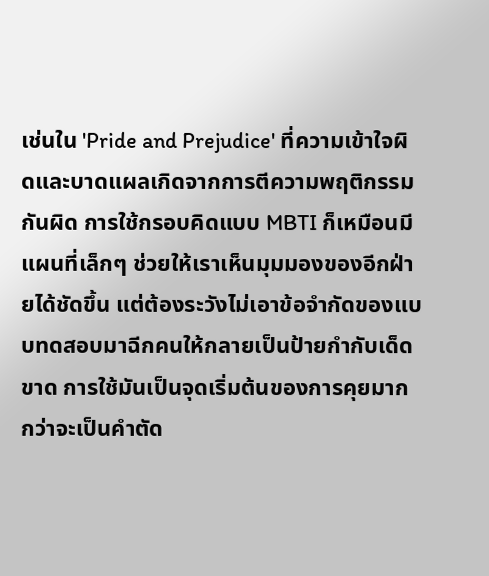เช่นใน 'Pride and Prejudice' ที่ความเข้าใจผิดและบาดแผลเกิดจากการตีความพฤติกรรมกันผิด การใช้กรอบคิดแบบ MBTI ก็เหมือนมีแผนที่เล็กๆ ช่วยให้เราเห็นมุมมองของอีกฝ่ายได้ชัดขึ้น แต่ต้องระวังไม่เอาข้อจำกัดของแบบทดสอบมาฉีกคนให้กลายเป็นป้ายกำกับเด็ดขาด การใช้มันเป็นจุดเริ่มต้นของการคุยมากกว่าจะเป็นคำตัด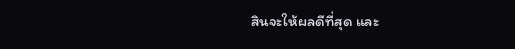สินจะให้ผลดีที่สุด และ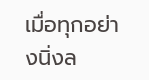เมื่อทุกอย่างนิ่งล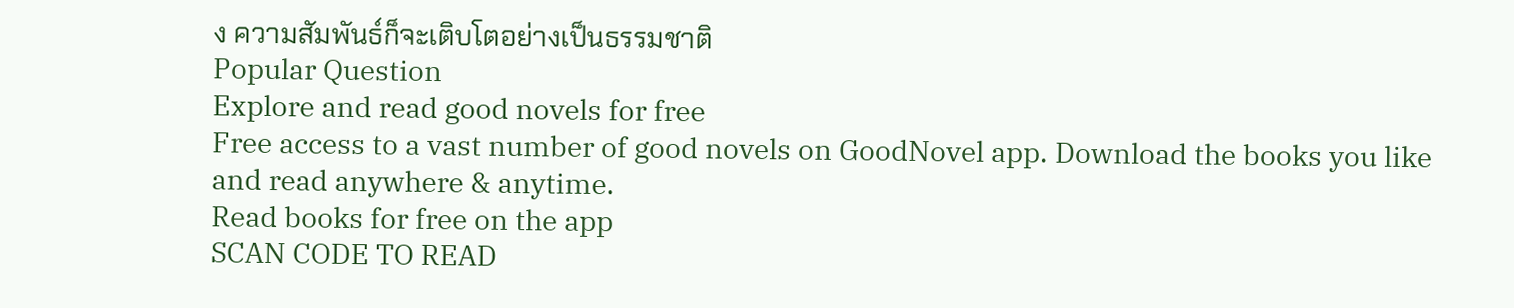ง ความสัมพันธ์ก็จะเติบโตอย่างเป็นธรรมชาติ
Popular Question
Explore and read good novels for free
Free access to a vast number of good novels on GoodNovel app. Download the books you like and read anywhere & anytime.
Read books for free on the app
SCAN CODE TO READ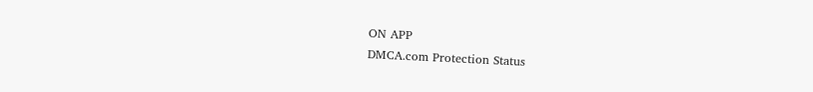ON APP
DMCA.com Protection Status